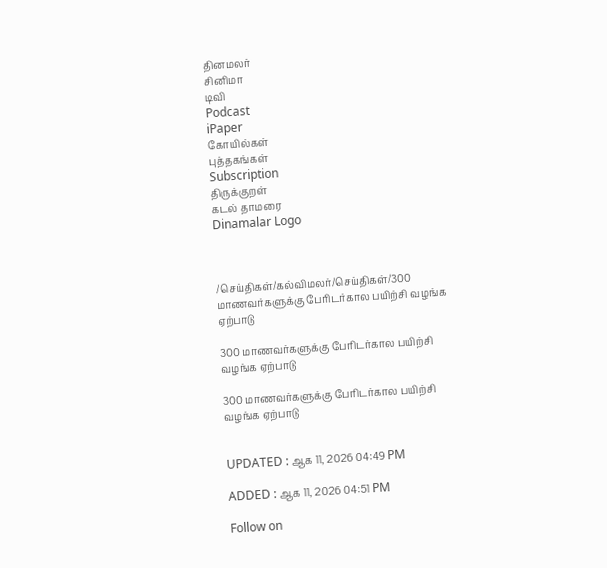தினமலர்
சினிமா
டிவி
Podcast
iPaper
கோயில்கள்
புத்தகங்கள்
Subscription
திருக்குறள்
கடல் தாமரை
Dinamalar Logo



/செய்திகள்/கல்விமலர்/செய்திகள்/300 மாணவர்களுக்கு பேரிடர்கால பயிற்சி வழங்க ஏற்பாடு

300 மாணவர்களுக்கு பேரிடர்கால பயிற்சி வழங்க ஏற்பாடு

300 மாணவர்களுக்கு பேரிடர்கால பயிற்சி வழங்க ஏற்பாடு


UPDATED : ஆக 11, 2026 04:49 PM

ADDED : ஆக 11, 2026 04:51 PM

Follow on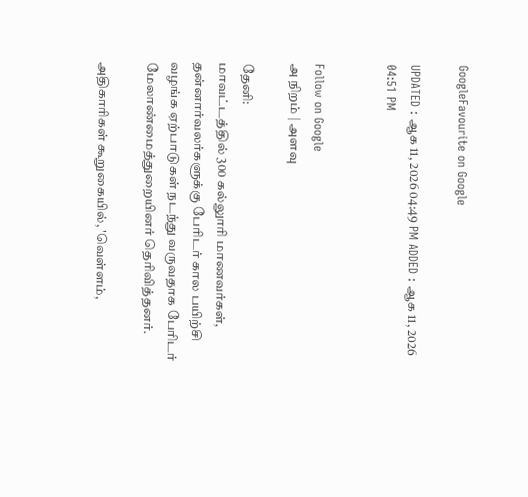GoogleFavourite on Google

UPDATED : ஆக 11, 2026 04:49 PM ADDED : ஆக 11, 2026 04:51 PM


Follow on Google
அ நிறம் | அளவு

தேனி:
மாவட்டத்தில் 300 கல்லுாரி மாணவர்கள், தன்னார்வலர்களுக்கு பேரிடர் கால பயிற்சி வழங்க ஏற்பாடுகள் நடந்து வருவதாக பேரிடர் மேலாண்மைத்துறையினர் தெரிவித்தனர்.

அதிகாரிகள் கூறுகையில், 'வெள்ளம்,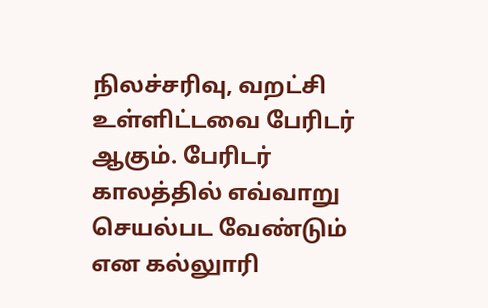நிலச்சரிவு, வறட்சி உள்ளிட்டவை பேரிடர் ஆகும். பேரிடர் காலத்தில் எவ்வாறு செயல்பட வேண்டும் என கல்லுாரி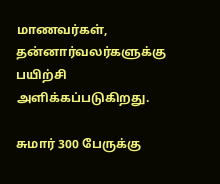மாணவர்கள், தன்னார்வலர்களுக்கு பயிற்சி அளிக்கப்படுகிறது.

சுமார் 300 பேருக்கு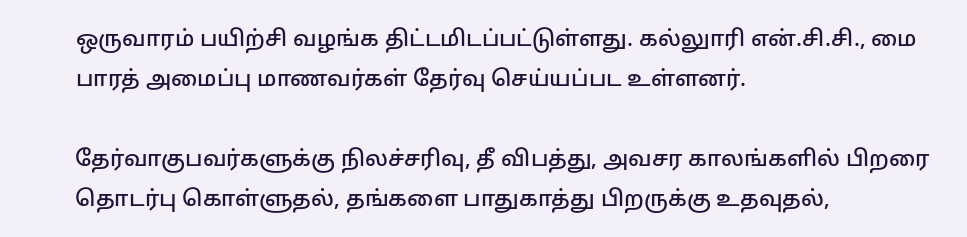ஒருவாரம் பயிற்சி வழங்க திட்டமிடப்பட்டுள்ளது. கல்லுாரி என்.சி.சி., மை பாரத் அமைப்பு மாணவர்கள் தேர்வு செய்யப்பட உள்ளனர்.

தேர்வாகுபவர்களுக்கு நிலச்சரிவு, தீ விபத்து, அவசர காலங்களில் பிறரை தொடர்பு கொள்ளுதல், தங்களை பாதுகாத்து பிறருக்கு உதவுதல்,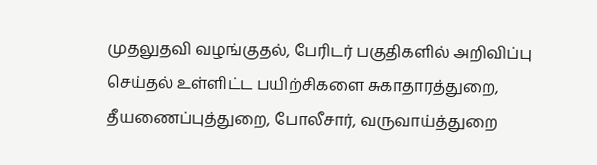முதலுதவி வழங்குதல், பேரிடர் பகுதிகளில் அறிவிப்பு செய்தல் உள்ளிட்ட பயிற்சிகளை சுகாதாரத்துறை, தீயணைப்புத்துறை, போலீசார், வருவாய்த்துறை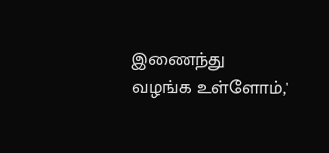இணைந்து வழங்க உள்ளோம்,'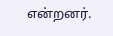என்றனர்.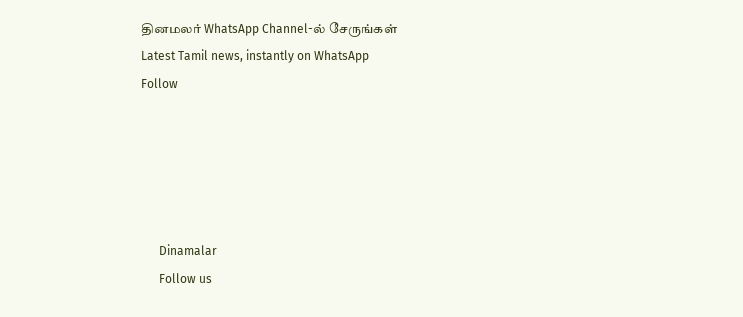தினமலர் WhatsApp Channel-ல் சேருங்கள்
Latest Tamil news, instantly on WhatsApp
Follow





      Dinamalar
      Follow us